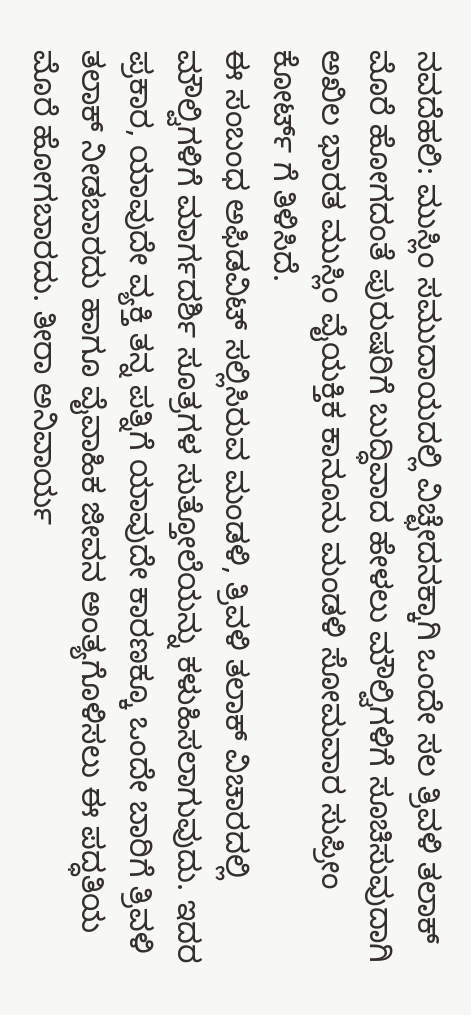ನವದೆಹಲಿ: ಮುಸ್ಲಿಂ ಸಮುದಾಯದಲ್ಲಿ ವಿಚ್ಛೇದನಕ್ಕಾಗಿ ಒಂದೇ ಸಲ ತ್ರಿವಳಿ ತಲಾಕ್ ಮೊರೆ ಹೋಗದಂತೆ ಪುರುಷರಿಗೆ ಬುದ್ಧಿವಾದ ಹೇಳಲು ಮೌಲ್ವಿಗಳಿಗೆ ಸೂಚಿಸುವುದಾಗಿ ಅಖಿಲ ಭಾರತ ಮುಸ್ಲಿಂ ವೈಯಕ್ತಿಕ ಕಾನೂನು ಮಂಡಳಿ ಸೋಮವಾರ ಸುಪ್ರೀಂ ಕೋರ್ಟ್ ಗೆ ತಿಳಿಸಿದೆ.
ಈ ಸಂಬಂಧ ಅಫಿಡವಿಟ್ ಸಲ್ಲಿಸಿರುವ ಮಂಡಳಿ, ತ್ರಿವಳಿ ತಲಾಕ್ ವಿಚಾರದಲ್ಲಿ ಮೌಲ್ವಿಗಳಿಗೆ ಮಾರ್ಗದರ್ಶಿ ಸೂತ್ರಗಳ ಸುತ್ತೋಲೆಯನ್ನು ಕಳುಹಿಸಲಾಗುವುದು. ಇದರ ಪ್ರಕಾರ, ಯಾವುದೇ ವ್ಯಕ್ತಿ ತನ್ನ ಪತ್ನಿಗೆ ಯಾವುದೇ ಕಾರಣಕ್ಕೂ ಒಂದೇ ಬಾರಿಗೆ ತ್ರಿವಳಿ ತಲಾಕ್ ನೀಡಬಾರದು ಹಾಗೂ ವೈವಾಹಿಕ ಜೀವನ ಅಂತ್ಯಗೊಳಿಸಲು ಈ ಪದ್ಧತಿಯ ಮೊರೆ ಹೋಗಬಾರದು. ತೀರಾ ಅನಿವಾರ್ಯ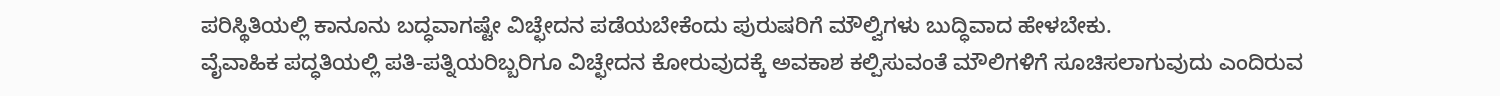ಪರಿಸ್ಥಿತಿಯಲ್ಲಿ ಕಾನೂನು ಬದ್ಧವಾಗಷ್ಟೇ ವಿಚ್ಛೇದನ ಪಡೆಯಬೇಕೆಂದು ಪುರುಷರಿಗೆ ಮೌಲ್ವಿಗಳು ಬುದ್ಧಿವಾದ ಹೇಳಬೇಕು.
ವೈವಾಹಿಕ ಪದ್ಧತಿಯಲ್ಲಿ ಪತಿ-ಪತ್ನಿಯರಿಬ್ಬರಿಗೂ ವಿಚ್ಛೇದನ ಕೋರುವುದಕ್ಕೆ ಅವಕಾಶ ಕಲ್ಪಿಸುವಂತೆ ಮೌಲಿಗಳಿಗೆ ಸೂಚಿಸಲಾಗುವುದು ಎಂದಿರುವ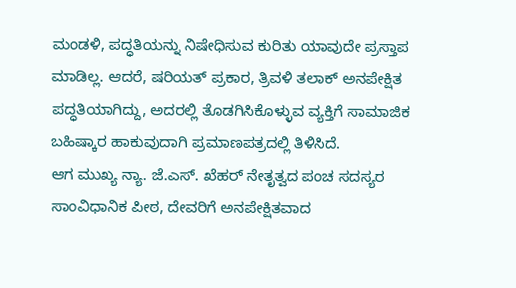ಮಂಡಳಿ, ಪದ್ಧತಿಯನ್ನು ನಿಷೇಧಿಸುವ ಕುರಿತು ಯಾವುದೇ ಪ್ರಸ್ತಾಪ ಮಾಡಿಲ್ಲ. ಆದರೆ, ಷರಿಯತ್ ಪ್ರಕಾರ, ತ್ರಿವಳಿ ತಲಾಕ್ ಅನಪೇಕ್ಷಿತ ಪದ್ಧತಿಯಾಗಿದ್ದು, ಅದರಲ್ಲಿ ತೊಡಗಿಸಿಕೊಳ್ಳುವ ವ್ಯಕ್ತಿಗೆ ಸಾಮಾಜಿಕ ಬಹಿಷ್ಕಾರ ಹಾಕುವುದಾಗಿ ಪ್ರಮಾಣಪತ್ರದಲ್ಲಿ ತಿಳಿಸಿದೆ.
ಆಗ ಮುಖ್ಯ ನ್ಯಾ. ಜೆ.ಎಸ್. ಖೆಹರ್ ನೇತೃತ್ವದ ಪಂಚ ಸದಸ್ಯರ ಸಾಂವಿಧಾನಿಕ ಪೀಠ, ದೇವರಿಗೆ ಅನಪೇಕ್ಷಿತವಾದ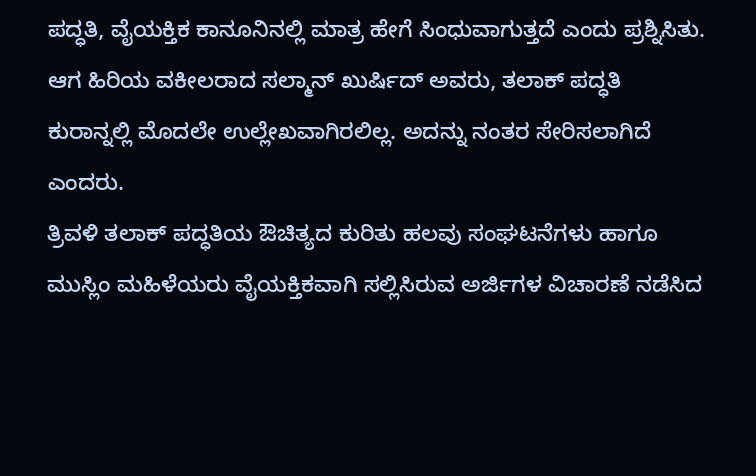ಪದ್ಧತಿ, ವೈಯಕ್ತಿಕ ಕಾನೂನಿನಲ್ಲಿ ಮಾತ್ರ ಹೇಗೆ ಸಿಂಧುವಾಗುತ್ತದೆ ಎಂದು ಪ್ರಶ್ನಿಸಿತು. ಆಗ ಹಿರಿಯ ವಕೀಲರಾದ ಸಲ್ಮಾನ್ ಖುರ್ಷಿದ್ ಅವರು, ತಲಾಕ್ ಪದ್ಧತಿ ಕುರಾನ್ನಲ್ಲಿ ಮೊದಲೇ ಉಲ್ಲೇಖವಾಗಿರಲಿಲ್ಲ. ಅದನ್ನು ನಂತರ ಸೇರಿಸಲಾಗಿದೆ ಎಂದರು.
ತ್ರಿವಳಿ ತಲಾಕ್ ಪದ್ಧತಿಯ ಔಚಿತ್ಯದ ಕುರಿತು ಹಲವು ಸಂಘಟನೆಗಳು ಹಾಗೂ ಮುಸ್ಲಿಂ ಮಹಿಳೆಯರು ವೈಯಕ್ತಿಕವಾಗಿ ಸಲ್ಲಿಸಿರುವ ಅರ್ಜಿಗಳ ವಿಚಾರಣೆ ನಡೆಸಿದ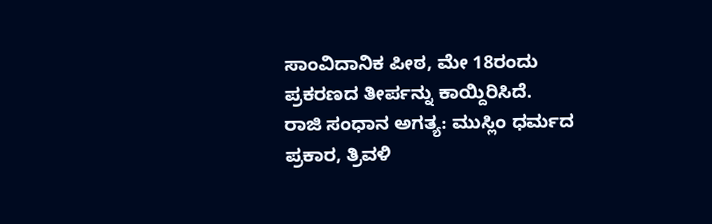ಸಾಂವಿದಾನಿಕ ಪೀಠ, ಮೇ 18ರಂದು ಪ್ರಕರಣದ ತೀರ್ಪನ್ನು ಕಾಯ್ದಿರಿಸಿದೆ.
ರಾಜಿ ಸಂಧಾನ ಅಗತ್ಯ: ಮುಸ್ಲಿಂ ಧರ್ಮದ ಪ್ರಕಾರ, ತ್ರಿವಳಿ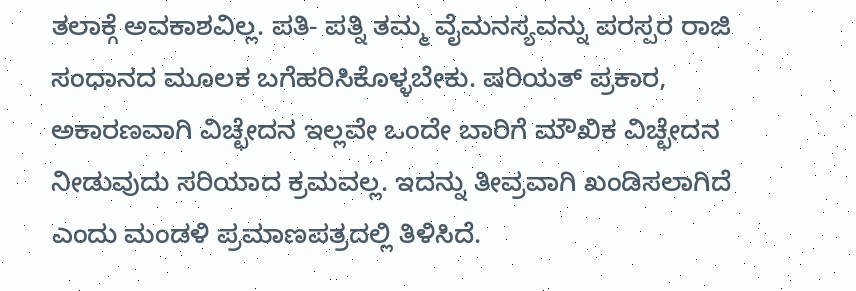ತಲಾಕ್ಗೆ ಅವಕಾಶವಿಲ್ಲ. ಪತಿ- ಪತ್ನಿ ತಮ್ಮ ವೈಮನಸ್ಯವನ್ನು ಪರಸ್ಪರ ರಾಜಿ ಸಂಧಾನದ ಮೂಲಕ ಬಗೆಹರಿಸಿಕೊಳ್ಳಬೇಕು. ಷರಿಯತ್ ಪ್ರಕಾರ, ಅಕಾರಣವಾಗಿ ವಿಚ್ಛೇದನ ಇಲ್ಲವೇ ಒಂದೇ ಬಾರಿಗೆ ಮೌಖಿಕ ವಿಚ್ಛೇದನ ನೀಡುವುದು ಸರಿಯಾದ ಕ್ರಮವಲ್ಲ. ಇದನ್ನು ತೀವ್ರವಾಗಿ ಖಂಡಿಸಲಾಗಿದೆ ಎಂದು ಮಂಡಳಿ ಪ್ರಮಾಣಪತ್ರದಲ್ಲಿ ತಿಳಿಸಿದೆ.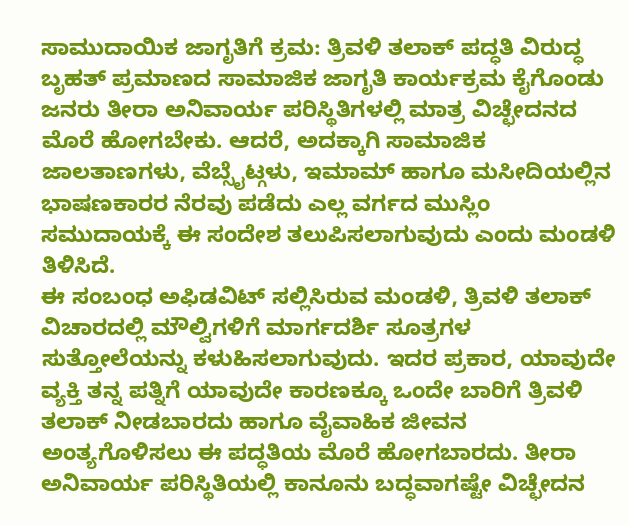ಸಾಮುದಾಯಿಕ ಜಾಗೃತಿಗೆ ಕ್ರಮ: ತ್ರಿವಳಿ ತಲಾಕ್ ಪದ್ಧತಿ ವಿರುದ್ಧ ಬೃಹತ್ ಪ್ರಮಾಣದ ಸಾಮಾಜಿಕ ಜಾಗೃತಿ ಕಾರ್ಯಕ್ರಮ ಕೈಗೊಂಡು ಜನರು ತೀರಾ ಅನಿವಾರ್ಯ ಪರಿಸ್ಥಿತಿಗಳಲ್ಲಿ ಮಾತ್ರ ವಿಚ್ಛೇದನದ ಮೊರೆ ಹೋಗಬೇಕು. ಆದರೆ, ಅದಕ್ಕಾಗಿ ಸಾಮಾಜಿಕ ಜಾಲತಾಣಗಳು, ವೆಬ್ಸೈಟ್ಗಳು, ಇಮಾಮ್ ಹಾಗೂ ಮಸೀದಿಯಲ್ಲಿನ ಭಾಷಣಕಾರರ ನೆರವು ಪಡೆದು ಎಲ್ಲ ವರ್ಗದ ಮುಸ್ಲಿಂ ಸಮುದಾಯಕ್ಕೆ ಈ ಸಂದೇಶ ತಲುಪಿಸಲಾಗುವುದು ಎಂದು ಮಂಡಳಿ ತಿಳಿಸಿದೆ.
ಈ ಸಂಬಂಧ ಅಫಿಡವಿಟ್ ಸಲ್ಲಿಸಿರುವ ಮಂಡಳಿ, ತ್ರಿವಳಿ ತಲಾಕ್ ವಿಚಾರದಲ್ಲಿ ಮೌಲ್ವಿಗಳಿಗೆ ಮಾರ್ಗದರ್ಶಿ ಸೂತ್ರಗಳ ಸುತ್ತೋಲೆಯನ್ನು ಕಳುಹಿಸಲಾಗುವುದು. ಇದರ ಪ್ರಕಾರ, ಯಾವುದೇ ವ್ಯಕ್ತಿ ತನ್ನ ಪತ್ನಿಗೆ ಯಾವುದೇ ಕಾರಣಕ್ಕೂ ಒಂದೇ ಬಾರಿಗೆ ತ್ರಿವಳಿ ತಲಾಕ್ ನೀಡಬಾರದು ಹಾಗೂ ವೈವಾಹಿಕ ಜೀವನ ಅಂತ್ಯಗೊಳಿಸಲು ಈ ಪದ್ಧತಿಯ ಮೊರೆ ಹೋಗಬಾರದು. ತೀರಾ ಅನಿವಾರ್ಯ ಪರಿಸ್ಥಿತಿಯಲ್ಲಿ ಕಾನೂನು ಬದ್ಧವಾಗಷ್ಟೇ ವಿಚ್ಛೇದನ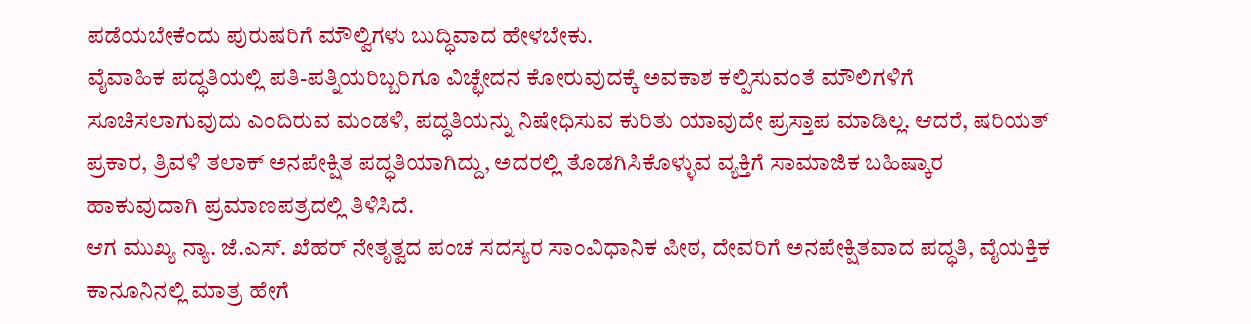ಪಡೆಯಬೇಕೆಂದು ಪುರುಷರಿಗೆ ಮೌಲ್ವಿಗಳು ಬುದ್ಧಿವಾದ ಹೇಳಬೇಕು.
ವೈವಾಹಿಕ ಪದ್ಧತಿಯಲ್ಲಿ ಪತಿ-ಪತ್ನಿಯರಿಬ್ಬರಿಗೂ ವಿಚ್ಛೇದನ ಕೋರುವುದಕ್ಕೆ ಅವಕಾಶ ಕಲ್ಪಿಸುವಂತೆ ಮೌಲಿಗಳಿಗೆ ಸೂಚಿಸಲಾಗುವುದು ಎಂದಿರುವ ಮಂಡಳಿ, ಪದ್ಧತಿಯನ್ನು ನಿಷೇಧಿಸುವ ಕುರಿತು ಯಾವುದೇ ಪ್ರಸ್ತಾಪ ಮಾಡಿಲ್ಲ. ಆದರೆ, ಷರಿಯತ್ ಪ್ರಕಾರ, ತ್ರಿವಳಿ ತಲಾಕ್ ಅನಪೇಕ್ಷಿತ ಪದ್ಧತಿಯಾಗಿದ್ದು, ಅದರಲ್ಲಿ ತೊಡಗಿಸಿಕೊಳ್ಳುವ ವ್ಯಕ್ತಿಗೆ ಸಾಮಾಜಿಕ ಬಹಿಷ್ಕಾರ ಹಾಕುವುದಾಗಿ ಪ್ರಮಾಣಪತ್ರದಲ್ಲಿ ತಿಳಿಸಿದೆ.
ಆಗ ಮುಖ್ಯ ನ್ಯಾ. ಜೆ.ಎಸ್. ಖೆಹರ್ ನೇತೃತ್ವದ ಪಂಚ ಸದಸ್ಯರ ಸಾಂವಿಧಾನಿಕ ಪೀಠ, ದೇವರಿಗೆ ಅನಪೇಕ್ಷಿತವಾದ ಪದ್ಧತಿ, ವೈಯಕ್ತಿಕ ಕಾನೂನಿನಲ್ಲಿ ಮಾತ್ರ ಹೇಗೆ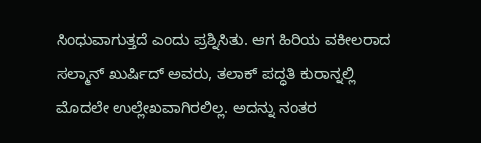ಸಿಂಧುವಾಗುತ್ತದೆ ಎಂದು ಪ್ರಶ್ನಿಸಿತು. ಆಗ ಹಿರಿಯ ವಕೀಲರಾದ ಸಲ್ಮಾನ್ ಖುರ್ಷಿದ್ ಅವರು, ತಲಾಕ್ ಪದ್ಧತಿ ಕುರಾನ್ನಲ್ಲಿ ಮೊದಲೇ ಉಲ್ಲೇಖವಾಗಿರಲಿಲ್ಲ. ಅದನ್ನು ನಂತರ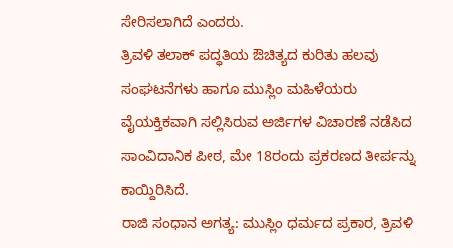ಸೇರಿಸಲಾಗಿದೆ ಎಂದರು.
ತ್ರಿವಳಿ ತಲಾಕ್ ಪದ್ಧತಿಯ ಔಚಿತ್ಯದ ಕುರಿತು ಹಲವು ಸಂಘಟನೆಗಳು ಹಾಗೂ ಮುಸ್ಲಿಂ ಮಹಿಳೆಯರು ವೈಯಕ್ತಿಕವಾಗಿ ಸಲ್ಲಿಸಿರುವ ಅರ್ಜಿಗಳ ವಿಚಾರಣೆ ನಡೆಸಿದ ಸಾಂವಿದಾನಿಕ ಪೀಠ, ಮೇ 18ರಂದು ಪ್ರಕರಣದ ತೀರ್ಪನ್ನು ಕಾಯ್ದಿರಿಸಿದೆ.
ರಾಜಿ ಸಂಧಾನ ಅಗತ್ಯ: ಮುಸ್ಲಿಂ ಧರ್ಮದ ಪ್ರಕಾರ, ತ್ರಿವಳಿ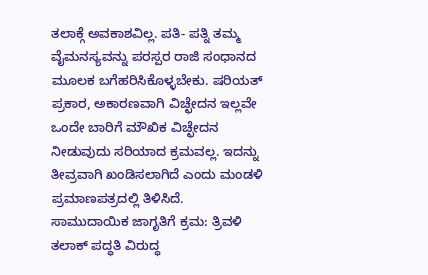ತಲಾಕ್ಗೆ ಅವಕಾಶವಿಲ್ಲ. ಪತಿ- ಪತ್ನಿ ತಮ್ಮ ವೈಮನಸ್ಯವನ್ನು ಪರಸ್ಪರ ರಾಜಿ ಸಂಧಾನದ ಮೂಲಕ ಬಗೆಹರಿಸಿಕೊಳ್ಳಬೇಕು. ಷರಿಯತ್ ಪ್ರಕಾರ, ಅಕಾರಣವಾಗಿ ವಿಚ್ಛೇದನ ಇಲ್ಲವೇ ಒಂದೇ ಬಾರಿಗೆ ಮೌಖಿಕ ವಿಚ್ಛೇದನ ನೀಡುವುದು ಸರಿಯಾದ ಕ್ರಮವಲ್ಲ. ಇದನ್ನು ತೀವ್ರವಾಗಿ ಖಂಡಿಸಲಾಗಿದೆ ಎಂದು ಮಂಡಳಿ ಪ್ರಮಾಣಪತ್ರದಲ್ಲಿ ತಿಳಿಸಿದೆ.
ಸಾಮುದಾಯಿಕ ಜಾಗೃತಿಗೆ ಕ್ರಮ: ತ್ರಿವಳಿ ತಲಾಕ್ ಪದ್ಧತಿ ವಿರುದ್ಧ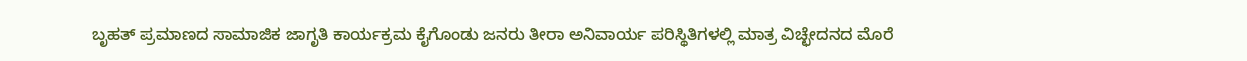ಬೃಹತ್ ಪ್ರಮಾಣದ ಸಾಮಾಜಿಕ ಜಾಗೃತಿ ಕಾರ್ಯಕ್ರಮ ಕೈಗೊಂಡು ಜನರು ತೀರಾ ಅನಿವಾರ್ಯ ಪರಿಸ್ಥಿತಿಗಳಲ್ಲಿ ಮಾತ್ರ ವಿಚ್ಛೇದನದ ಮೊರೆ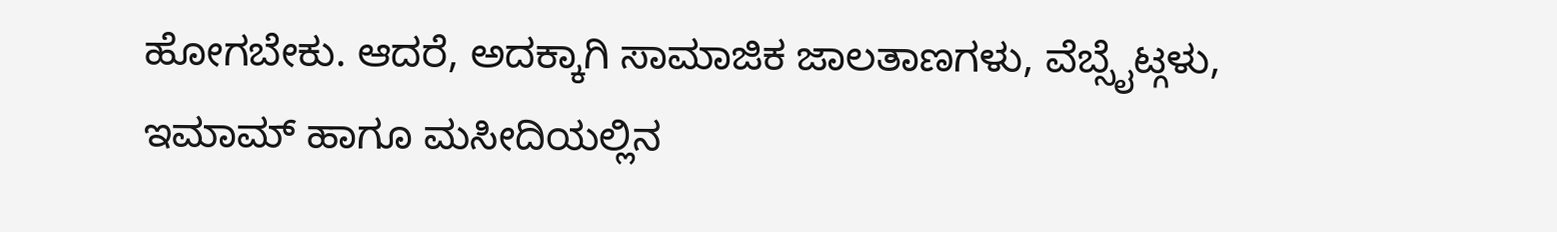ಹೋಗಬೇಕು. ಆದರೆ, ಅದಕ್ಕಾಗಿ ಸಾಮಾಜಿಕ ಜಾಲತಾಣಗಳು, ವೆಬ್ಸೈಟ್ಗಳು, ಇಮಾಮ್ ಹಾಗೂ ಮಸೀದಿಯಲ್ಲಿನ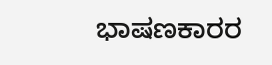ಭಾಷಣಕಾರರ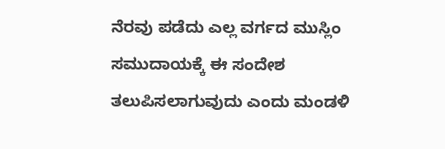ನೆರವು ಪಡೆದು ಎಲ್ಲ ವರ್ಗದ ಮುಸ್ಲಿಂ ಸಮುದಾಯಕ್ಕೆ ಈ ಸಂದೇಶ ತಲುಪಿಸಲಾಗುವುದು ಎಂದು ಮಂಡಳಿ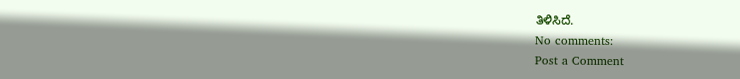ತಿಳಿಸಿದೆ.
No comments:
Post a Comment